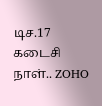டிச.17 கடைசி நாள்.. ZOHO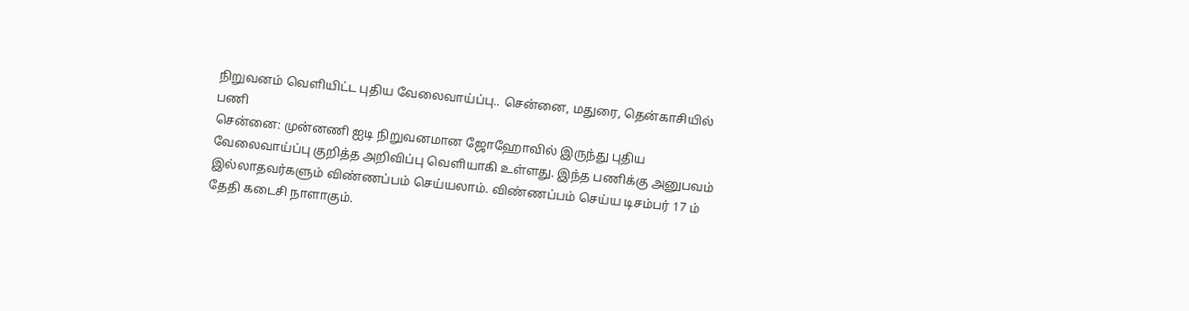நிறுவனம் வெளியிட்ட புதிய வேலைவாய்ப்பு.. சென்னை, மதுரை, தென்காசியில் பணி
சென்னை: முன்னணி ஐடி நிறுவனமான ஜோஹோவில் இருந்து புதிய வேலைவாய்ப்பு குறித்த அறிவிப்பு வெளியாகி உள்ளது. இந்த பணிக்கு அனுபவம் இல்லாதவர்களும் விண்ணப்பம் செய்யலாம். விண்ணப்பம் செய்ய டிசம்பர் 17 ம் தேதி கடைசி நாளாகும்.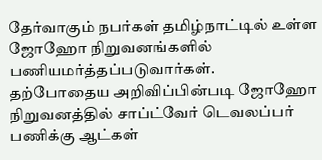தேர்வாகும் நபர்கள் தமிழ்நாட்டில் உள்ள ஜோஹோ நிறுவனங்களில் பணியமர்த்தப்படுவார்கள்.
தற்போதைய அறிவிப்பின்படி ஜோஹோ நிறுவனத்தில் சாப்ட்வேர் டெவலப்பர் பணிக்கு ஆட்கள்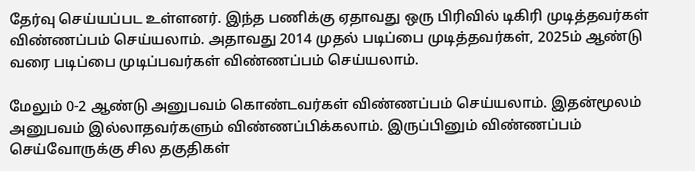தேர்வு செய்யப்பட உள்ளனர். இந்த பணிக்கு ஏதாவது ஒரு பிரிவில் டிகிரி முடித்தவர்கள் விண்ணப்பம் செய்யலாம். அதாவது 2014 முதல் படிப்பை முடித்தவர்கள், 2025ம் ஆண்டு வரை படிப்பை முடிப்பவர்கள் விண்ணப்பம் செய்யலாம்.

மேலும் 0-2 ஆண்டு அனுபவம் கொண்டவர்கள் விண்ணப்பம் செய்யலாம். இதன்மூலம் அனுபவம் இல்லாதவர்களும் விண்ணப்பிக்கலாம். இருப்பினும் விண்ணப்பம் செய்வோருக்கு சில தகுதிகள்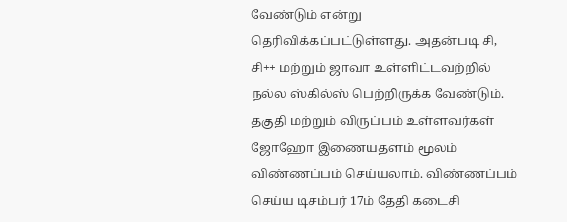வேண்டும் என்று தெரிவிக்கப்பட்டுள்ளது. அதன்படி சி, சி++ மற்றும் ஜாவா உள்ளிட்டவற்றில் நல்ல ஸ்கில்ஸ் பெற்றிருக்க வேண்டும்.
தகுதி மற்றும் விருப்பம் உள்ளவர்கள் ஜோஹோ இணையதளம் மூலம் விண்ணப்பம் செய்யலாம். விண்ணப்பம் செய்ய டிசம்பர் 17ம் தேதி கடைசி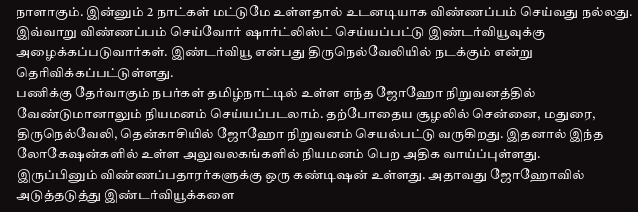நாளாகும். இன்னும் 2 நாட்கள் மட்டுமே உள்ளதால் உடனடியாக விண்ணப்பம் செய்வது நல்லது. இவ்வாறு விண்ணப்பம் செய்வோர் ஷார்ட்லிஸ்ட் செய்யப்பட்டு இண்டர்வியூவுக்கு அழைக்கப்படுவார்கள். இண்டர்வியூ என்பது திருநெல்வேலியில் நடக்கும் என்று தெரிவிக்கப்பட்டுள்ளது.
பணிக்கு தேர்வாகும் நபர்கள் தமிழ்நாட்டில் உள்ள எந்த ஜோஹோ நிறுவனத்தில் வேண்டுமானாலும் நியமனம் செய்யப்படலாம். தற்போதைய சூழலில் சென்னை, மதுரை, திருநெல்வேலி, தென்காசியில் ஜோஹோ நிறுவனம் செயல்பட்டு வருகிறது. இதனால் இந்த லோகேஷன்களில் உள்ள அலுவலகங்களில் நியமனம் பெற அதிக வாய்ப்புள்ளது.
இருப்பினும் விண்ணப்பதாரர்களுக்கு ஒரு கண்டிஷன் உள்ளது. அதாவது ஜோஹோவில் அடுத்தடுத்து இண்டர்வியூக்களை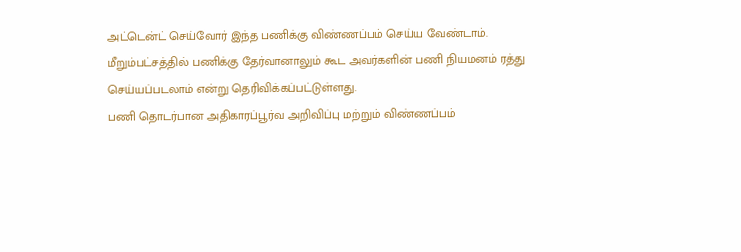அட்டென்ட் செய்வோர் இந்த பணிக்கு விண்ணப்பம் செய்ய வேண்டாம். மீறும்பட்சத்தில் பணிக்கு தேர்வானாலும் கூட அவர்களின் பணி நியமனம் ரத்து செய்யப்படலாம் என்று தெரிவிக்கப்பட்டுள்ளது.
பணி தொடர்பான அதிகாரப்பூர்வ அறிவிப்பு மற்றும் விண்ணப்பம்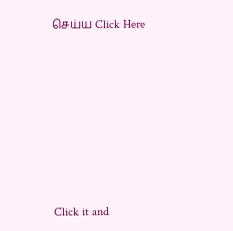செய்ய Click Here












Click it and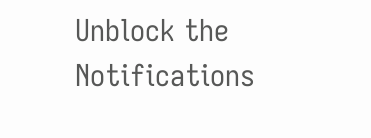Unblock the Notifications